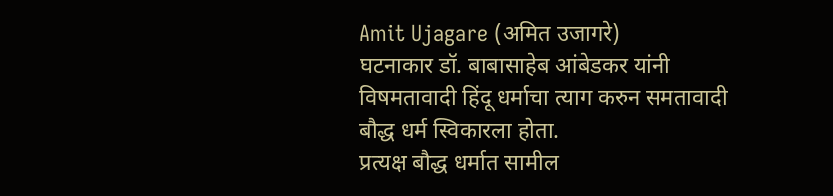Amit Ujagare (अमित उजागरे)
घटनाकार डॉ. बाबासाहेब आंबेडकर यांनी विषमतावादी हिंदू धर्माचा त्याग करुन समतावादी बौद्ध धर्म स्विकारला होता.
प्रत्यक्ष बौद्ध धर्मात सामील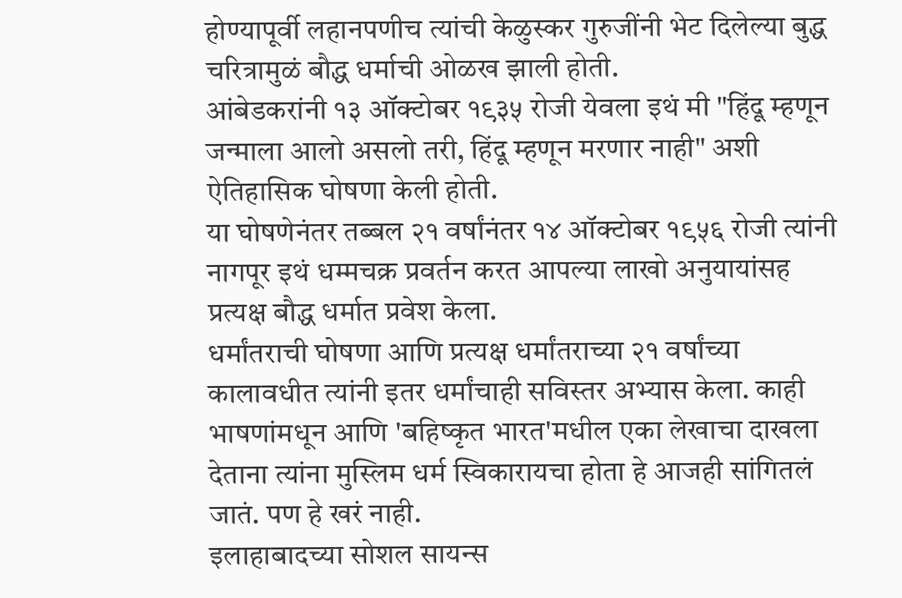होण्यापूर्वी लहानपणीच त्यांची केळुस्कर गुरुजींनी भेट दिलेल्या बुद्ध चरित्रामुळं बौद्ध धर्माची ओळख झाली होती.
आंबेडकरांनी १३ ऑक्टोबर १९३५ रोजी येवला इथं मी "हिंदू म्हणून जन्माला आलो असलो तरी, हिंदू म्हणून मरणार नाही" अशी ऐतिहासिक घोषणा केली होती.
या घोषणेनंतर तब्बल २१ वर्षांनंतर १४ ऑक्टोबर १९५६ रोजी त्यांनी नागपूर इथं धम्मचक्र प्रवर्तन करत आपल्या लाखो अनुयायांसह प्रत्यक्ष बौद्ध धर्मात प्रवेश केला.
धर्मांतराची घोषणा आणि प्रत्यक्ष धर्मांतराच्या २१ वर्षांच्या कालावधीत त्यांनी इतर धर्मांचाही सविस्तर अभ्यास केला. काही भाषणांमधून आणि 'बहिष्कृत भारत'मधील एका लेखाचा दाखला देताना त्यांना मुस्लिम धर्म स्विकारायचा होता हे आजही सांगितलं जातं. पण हे खरं नाही.
इलाहाबादच्या सोशल सायन्स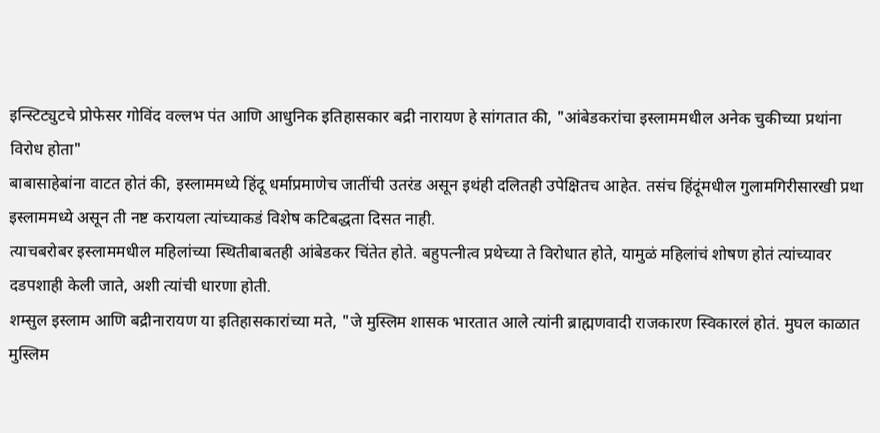इन्स्टिट्युटचे प्रोफेसर गोविंद वल्लभ पंत आणि आधुनिक इतिहासकार बद्री नारायण हे सांगतात की, "आंबेडकरांचा इस्लाममधील अनेक चुकीच्या प्रथांना विरोध होता"
बाबासाहेबांना वाटत होतं की, इस्लाममध्ये हिंदू धर्माप्रमाणेच जातींची उतरंड असून इथंही दलितही उपेक्षितच आहेत. तसंच हिंदूंमधील गुलामगिरीसारखी प्रथा इस्लाममध्ये असून ती नष्ट करायला त्यांच्याकडं विशेष कटिबद्धता दिसत नाही.
त्याचबरोबर इस्लाममधील महिलांच्या स्थितीबाबतही आंबेडकर चिंतेत होते. बहुपत्नीत्व प्रथेच्या ते विरोधात होते, यामुळं महिलांचं शोषण होतं त्यांच्यावर दडपशाही केली जाते, अशी त्यांची धारणा होती.
शम्सुल इस्लाम आणि बद्रीनारायण या इतिहासकारांच्या मते, "जे मुस्लिम शासक भारतात आले त्यांनी ब्राह्मणवादी राजकारण स्विकारलं होतं. मुघल काळात मुस्लिम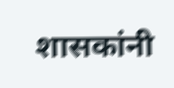शासकांनी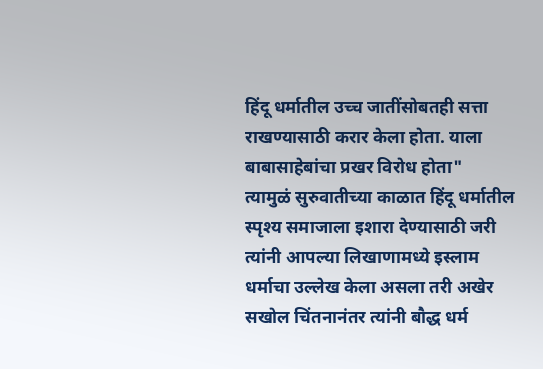हिंदू धर्मातील उच्च जातींसोबतही सत्ता राखण्यासाठी करार केला होता. याला बाबासाहेबांचा प्रखर विरोध होता"
त्यामुळं सुरुवातीच्या काळात हिंदू धर्मातील स्पृश्य समाजाला इशारा देण्यासाठी जरी त्यांनी आपल्या लिखाणामध्ये इस्लाम धर्माचा उल्लेख केला असला तरी अखेर सखोल चिंतनानंतर त्यांनी बौद्ध धर्म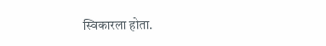स्विकारला होता.